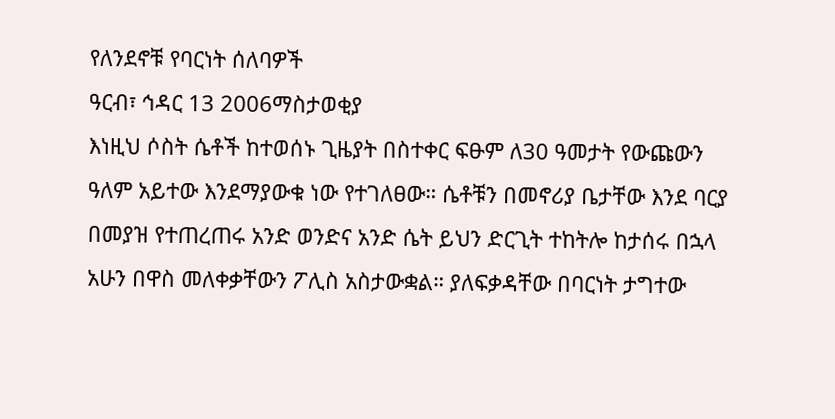የለንደኖቹ የባርነት ሰለባዎች
ዓርብ፣ ኅዳር 13 2006ማስታወቂያ
እነዚህ ሶስት ሴቶች ከተወሰኑ ጊዜያት በስተቀር ፍፁም ለ30 ዓመታት የውጩውን ዓለም አይተው እንደማያውቁ ነው የተገለፀው። ሴቶቹን በመኖሪያ ቤታቸው እንደ ባርያ በመያዝ የተጠረጠሩ አንድ ወንድና አንድ ሴት ይህን ድርጊት ተከትሎ ከታሰሩ በኋላ አሁን በዋስ መለቀቃቸውን ፖሊስ አስታውቋል። ያለፍቃዳቸው በባርነት ታግተው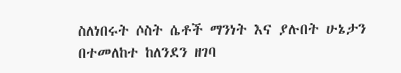ስለነበሩት ሶስት ሴቶች ማንነት እና ያሉበት ሁኔታን በተመለከተ ከለንደን ዘገባ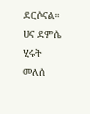ደርሶናል።
ሀና ደምሴ
ሂሩት መለሰ